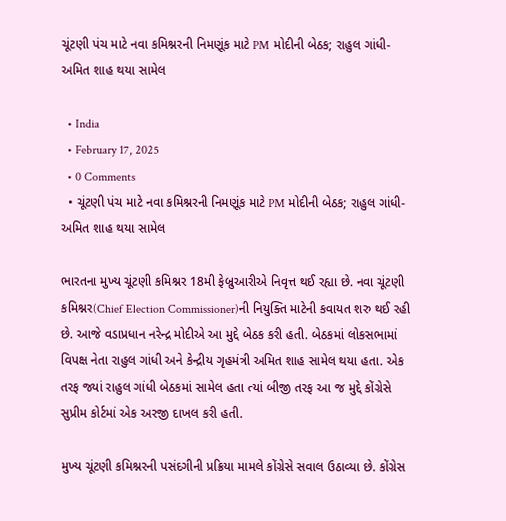ચૂંટણી પંચ માટે નવા કમિશ્નરની નિમણૂંક માટે PM મોદીની બેઠક; રાહુલ ગાંધી- અમિત શાહ થયા સામેલ

  • India
  • February 17, 2025
  • 0 Comments
  • ચૂંટણી પંચ માટે નવા કમિશ્નરની નિમણૂંક માટે PM મોદીની બેઠક; રાહુલ ગાંધી- અમિત શાહ થયા સામેલ

ભારતના મુખ્ય ચૂંટણી કમિશ્નર 18મી ફેબ્રુઆરીએ નિવૃત્ત થઈ રહ્યા છે. નવા ચૂંટણી કમિશ્નર(Chief Election Commissioner)ની નિયુક્તિ માટેની કવાયત શરુ થઈ રહી છે. આજે વડાપ્રધાન નરેન્દ્ર મોદીએ આ મુદ્દે બેઠક કરી હતી. બેઠકમાં લોકસભામાં વિપક્ષ નેતા રાહુલ ગાંધી અને કેન્દ્રીય ગૃહમંત્રી અમિત શાહ સામેલ થયા હતા. એક તરફ જ્યાં રાહુલ ગાંધી બેઠકમાં સામેલ હતા ત્યાં બીજી તરફ આ જ મુદ્દે કોંગ્રેસે સુપ્રીમ કોર્ટમાં એક અરજી દાખલ કરી હતી.

મુખ્ય ચૂંટણી કમિશ્નરની પસંદગીની પ્રક્રિયા મામલે કોંગ્રેસે સવાલ ઉઠાવ્યા છે. કોંગ્રેસ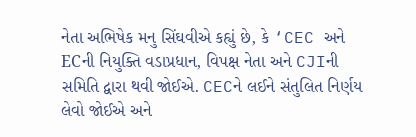નેતા અભિષેક મનુ સિંઘવીએ કહ્યું છે, કે ‘CEC અને ECની નિયુક્તિ વડાપ્રધાન, વિપક્ષ નેતા અને CJIની સમિતિ દ્વારા થવી જોઈએ. CECને લઈને સંતુલિત નિર્ણય લેવો જોઈએ અને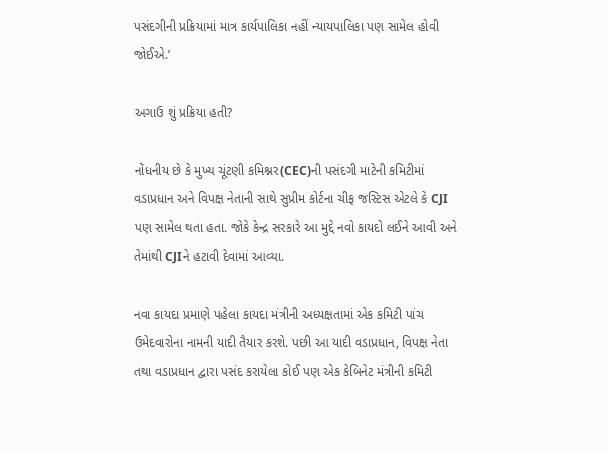પસંદગીની પ્રક્રિયામાં માત્ર કાર્યપાલિકા નહીં ન્યાયપાલિકા પણ સામેલ હોવી જોઈએ.’

અગાઉ શું પ્રક્રિયા હતી?

નોંધનીય છે કે મુખ્ય ચૂંટણી કમિશ્નર(CEC)ની પસંદગી માટેની કમિટીમાં વડાપ્રધાન અને વિપક્ષ નેતાની સાથે સુપ્રીમ કોર્ટના ચીફ જસ્ટિસ એટલે કે CJI પણ સામેલ થતા હતા. જોકે કેન્દ્ર સરકારે આ મુદ્દે નવો કાયદો લઈને આવી અને તેમાંથી CJIને હટાવી દેવામાં આવ્યા.

નવા કાયદા પ્રમાણે પહેલા કાયદા મંત્રીની અધ્યક્ષતામાં એક કમિટી પાંચ ઉમેદવારોના નામની યાદી તૈયાર કરશે. પછી આ યાદી વડાપ્રધાન, વિપક્ષ નેતા તથા વડાપ્રધાન દ્વારા પસંદ કરાયેલા કોઈ પણ એક કેબિનેટ મંત્રીની કમિટી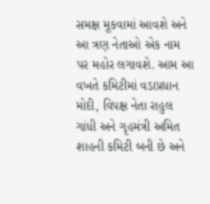સમક્ષ મૂકવામાં આવશે અને આ ત્રણ નેતાઓ એક નામ પર મહોર લગાવશે. આમ આ વખતે કમિટીમાં વડાપ્રધાન મોદી, વિપક્ષ નેતા રાહુલ ગાંધી અને ગૃહમંત્રી અમિત શાહની કમિટી બની છે અને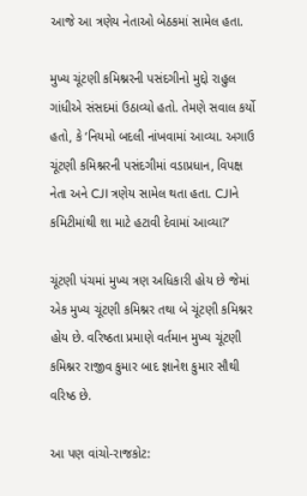આજે આ ત્રણેય નેતાઓ બેઠકમાં સામેલ હતા.

મુખ્ય ચૂંટણી કમિશ્નરની પસંદગીનો મુદ્દો રાહુલ ગાંધીએ સંસદમાં ઉઠાવ્યો હતો. તેમણે સવાલ કર્યો હતો, કે ‘નિયમો બદલી નાંખવામાં આવ્યા. અગાઉ ચૂંટણી કમિશ્નરની પસંદગીમાં વડાપ્રધાન, વિપક્ષ નેતા અને CJI ત્રણેય સામેલ થતા હતા. CJIને કમિટીમાંથી શા માટે હટાવી દેવામાં આવ્યા?’

ચૂંટણી પંચમાં મુખ્ય ત્રણ અધિકારી હોય છે જેમાં એક મુખ્ય ચૂંટણી કમિશ્નર તથા બે ચૂંટણી કમિશ્નર હોય છે. વરિષ્ઠતા પ્રમાણે વર્તમાન મુખ્ય ચૂંટણી કમિશ્નર રાજીવ કુમાર બાદ જ્ઞાનેશ કુમાર સૌથી વરિષ્ઠ છે.

આ પણ વાંચો-રાજકોટ: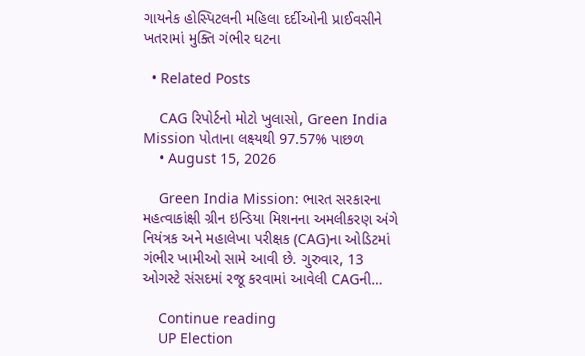ગાયનેક હોસ્પિટલની મહિલા દર્દીઓની પ્રાઈવસીને ખતરામાં મુક્તિ ગંભીર ઘટના

  • Related Posts

    CAG રિપોર્ટનો મોટો ખુલાસો, Green India Mission પોતાના લક્ષ્યથી 97.57% પાછળ
    • August 15, 2026

    Green India Mission: ભારત સરકારના મહત્વાકાંક્ષી ગ્રીન ઇન્ડિયા મિશનના અમલીકરણ અંગે નિયંત્રક અને મહાલેખા પરીક્ષક (CAG)ના ઓડિટમાં ગંભીર ખામીઓ સામે આવી છે. ગુરુવાર, 13 ઓગસ્ટે સંસદમાં રજૂ કરવામાં આવેલી CAGની…

    Continue reading
    UP Election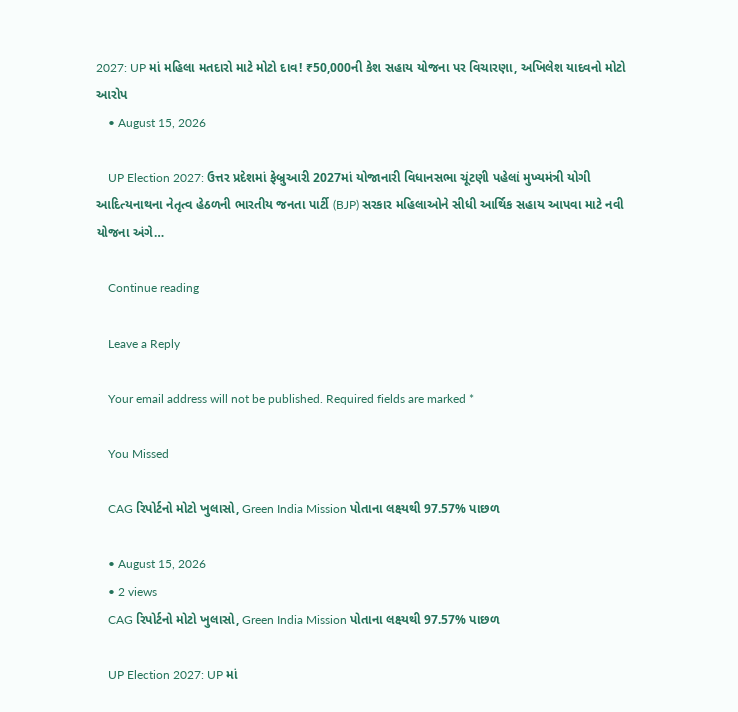2027: UP માં મહિલા મતદારો માટે મોટો દાવ! ₹50,000ની કેશ સહાય યોજના પર વિચારણા, અખિલેશ યાદવનો મોટો આરોપ
    • August 15, 2026

    UP Election 2027: ઉત્તર પ્રદેશમાં ફેબ્રુઆરી 2027માં યોજાનારી વિધાનસભા ચૂંટણી પહેલાં મુખ્યમંત્રી યોગી આદિત્યનાથના નેતૃત્વ હેઠળની ભારતીય જનતા પાર્ટી (BJP) સરકાર મહિલાઓને સીધી આર્થિક સહાય આપવા માટે નવી યોજના અંગે…

    Continue reading

    Leave a Reply

    Your email address will not be published. Required fields are marked *

    You Missed

    CAG રિપોર્ટનો મોટો ખુલાસો, Green India Mission પોતાના લક્ષ્યથી 97.57% પાછળ

    • August 15, 2026
    • 2 views
    CAG રિપોર્ટનો મોટો ખુલાસો, Green India Mission પોતાના લક્ષ્યથી 97.57% પાછળ

    UP Election 2027: UP માં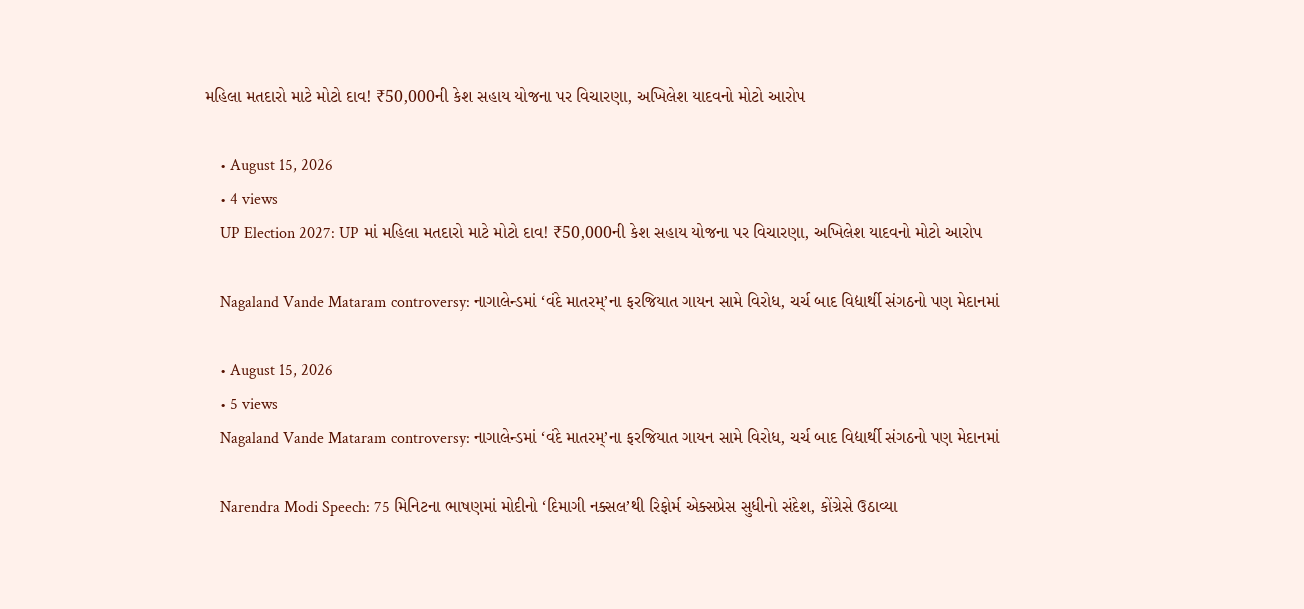મહિલા મતદારો માટે મોટો દાવ! ₹50,000ની કેશ સહાય યોજના પર વિચારણા, અખિલેશ યાદવનો મોટો આરોપ

    • August 15, 2026
    • 4 views
    UP Election 2027: UP માં મહિલા મતદારો માટે મોટો દાવ! ₹50,000ની કેશ સહાય યોજના પર વિચારણા, અખિલેશ યાદવનો મોટો આરોપ

    Nagaland Vande Mataram controversy: નાગાલેન્ડમાં ‘વંદે માતરમ્’ના ફરજિયાત ગાયન સામે વિરોધ, ચર્ચ બાદ વિદ્યાર્થી સંગઠનો પણ મેદાનમાં

    • August 15, 2026
    • 5 views
    Nagaland Vande Mataram controversy: નાગાલેન્ડમાં ‘વંદે માતરમ્’ના ફરજિયાત ગાયન સામે વિરોધ, ચર્ચ બાદ વિદ્યાર્થી સંગઠનો પણ મેદાનમાં

    Narendra Modi Speech: 75 મિનિટના ભાષણમાં મોદીનો ‘દિમાગી નક્સલ’થી રિફોર્મ એક્સપ્રેસ સુધીનો સંદેશ, કોંગ્રેસે ઉઠાવ્યા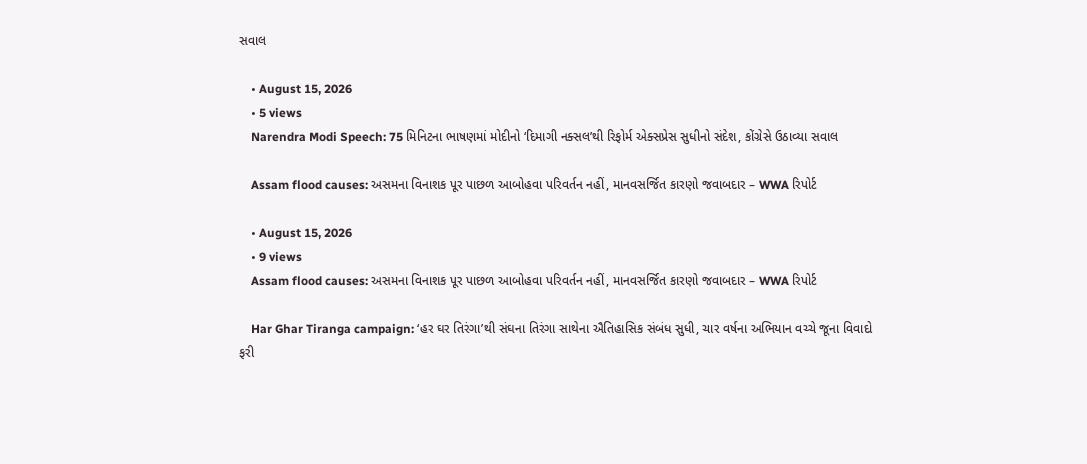સવાલ

    • August 15, 2026
    • 5 views
    Narendra Modi Speech: 75 મિનિટના ભાષણમાં મોદીનો ‘દિમાગી નક્સલ’થી રિફોર્મ એક્સપ્રેસ સુધીનો સંદેશ, કોંગ્રેસે ઉઠાવ્યા સવાલ

    Assam flood causes: અસમના વિનાશક પૂર પાછળ આબોહવા પરિવર્તન નહીં, માનવસર્જિત કારણો જવાબદાર – WWA રિપોર્ટ

    • August 15, 2026
    • 9 views
    Assam flood causes: અસમના વિનાશક પૂર પાછળ આબોહવા પરિવર્તન નહીં, માનવસર્જિત કારણો જવાબદાર – WWA રિપોર્ટ

    Har Ghar Tiranga campaign: ‘હર ઘર તિરંગા’થી સંઘના તિરંગા સાથેના ઐતિહાસિક સંબંધ સુધી, ચાર વર્ષના અભિયાન વચ્ચે જૂના વિવાદો ફરી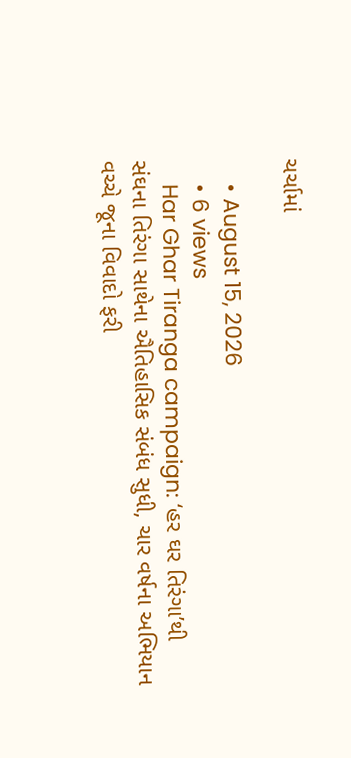ચર્ચામાં

    • August 15, 2026
    • 6 views
    Har Ghar Tiranga campaign: ‘હર ઘર તિરંગા’થી સંઘના તિરંગા સાથેના ઐતિહાસિક સંબંધ સુધી, ચાર વર્ષના અભિયાન વચ્ચે જૂના વિવાદો ફરી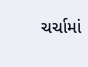ચર્ચામાં